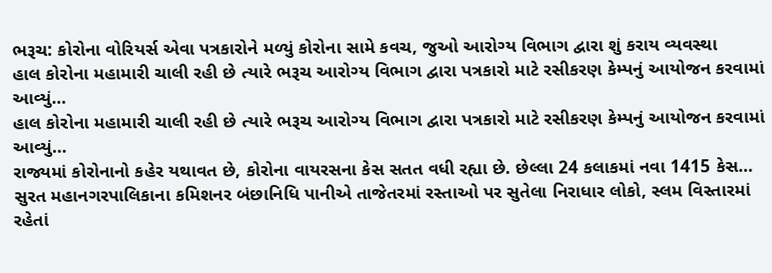ભરૂચ: કોરોના વોરિયર્સ એવા પત્રકારોને મળ્યું કોરોના સામે કવચ, જુઓ આરોગ્ય વિભાગ દ્વારા શું કરાય વ્યવસ્થા
હાલ કોરોના મહામારી ચાલી રહી છે ત્યારે ભરૂચ આરોગ્ય વિભાગ દ્વારા પત્રકારો માટે રસીકરણ કેમ્પનું આયોજન કરવામાં આવ્યું…
હાલ કોરોના મહામારી ચાલી રહી છે ત્યારે ભરૂચ આરોગ્ય વિભાગ દ્વારા પત્રકારો માટે રસીકરણ કેમ્પનું આયોજન કરવામાં આવ્યું…
રાજ્યમાં કોરોનાનો કહેર યથાવત છે, કોરોના વાયરસના કેસ સતત વધી રહ્યા છે. છેલ્લા 24 કલાકમાં નવા 1415 કેસ…
સુરત મહાનગરપાલિકાના કમિશનર બંછાનિધિ પાનીએ તાજેતરમાં રસ્તાઓ પર સુતેલા નિરાધાર લોકો, સ્લમ વિસ્તારમાં રહેતાં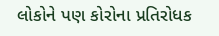લોકોને પણ કોરોના પ્રતિરોધક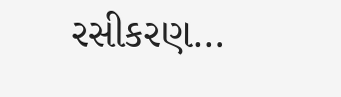રસીકરણ…